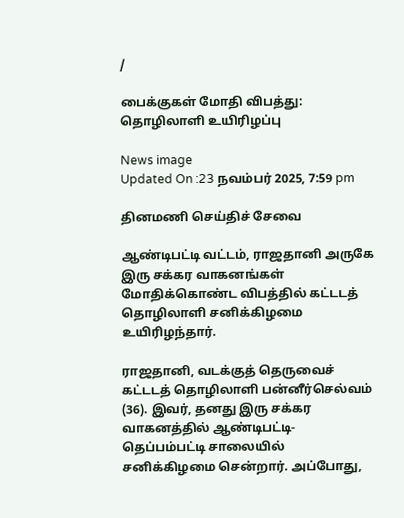/

பைக்குகள் மோதி விபத்து: தொழிலாளி உயிரிழப்பு

News image
Updated On :23 நவம்பர் 2025, 7:59 pm

தினமணி செய்திச் சேவை

ஆண்டிபட்டி வட்டம், ராஜதானி அருகே இரு சக்கர வாகனங்கள் மோதிக்கொண்ட விபத்தில் கட்டடத் தொழிலாளி சனிக்கிழமை உயிரிழந்தார்.

ராஜதானி, வடக்குத் தெருவைச் கட்டடத் தொழிலாளி பன்னீர்செல்வம் (36). இவர், தனது இரு சக்கர வாகனத்தில் ஆண்டிபட்டி-தெப்பம்பட்டி சாலையில் சனிக்கிழமை சென்றார். அப்போது,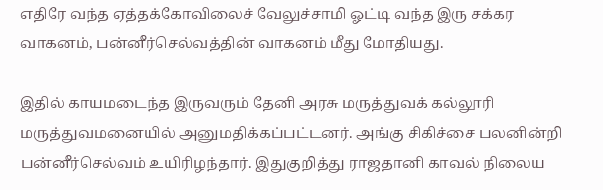எதிரே வந்த ஏத்தக்கோவிலைச் வேலுச்சாமி ஓட்டி வந்த இரு சக்கர வாகனம், பன்னீர்செல்வத்தின் வாகனம் மீது மோதியது.

இதில் காயமடைந்த இருவரும் தேனி அரசு மருத்துவக் கல்லூரி மருத்துவமனையில் அனுமதிக்கப்பட்டனர். அங்கு சிகிச்சை பலனின்றி பன்னீர்செல்வம் உயிரிழந்தார். இதுகுறித்து ராஜதானி காவல் நிலைய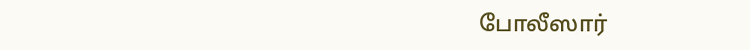போலீஸார்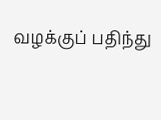வழக்குப் பதிந்து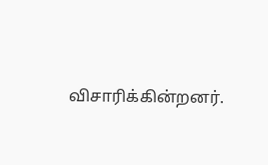விசாரிக்கின்றனர்.